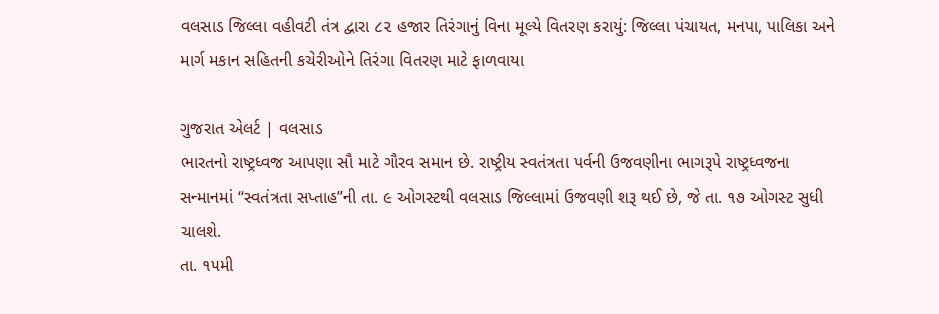વલસાડ જિલ્લા વહીવટી તંત્ર દ્વારા ૮૨ હજાર તિરંગાનું વિના મૂલ્યે વિતરણ કરાયું: જિલ્લા પંચાયત, મનપા, પાલિકા અને માર્ગ મકાન સહિતની કચેરીઓને તિરંગા વિતરણ માટે ફાળવાયા

ગુજરાત એલર્ટ | વલસાડ
ભારતનો રાષ્ટ્રધ્વજ આપણા સૌ માટે ગૌરવ સમાન છે. રાષ્ટ્રીય સ્વતંત્રતા પર્વની ઉજવણીના ભાગરૂપે રાષ્ટ્રધ્વજના સન્માનમાં ‘‘સ્વતંત્રતા સપ્તાહ’’ની તા. ૯ ઓગસ્ટથી વલસાડ જિલ્લામાં ઉજવણી શરૂ થઈ છે, જે તા. ૧૭ ઓગસ્ટ સુધી ચાલશે.
તા. ૧૫મી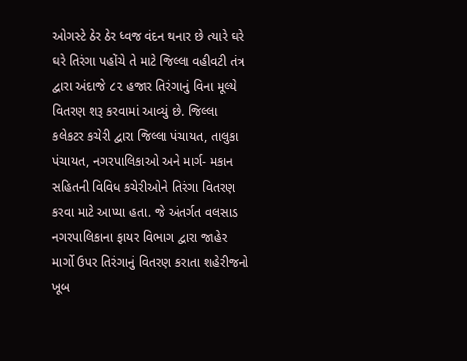ઓગસ્ટે ઠેર ઠેર ધ્વજ વંદન થનાર છે ત્યારે ઘરે ઘરે તિરંગા પહોંચે તે માટે જિલ્લા વહીવટી તંત્ર દ્વારા અંદાજે ૮૨ હજાર તિરંગાનું વિના મૂલ્યે વિતરણ શરૂ કરવામાં આવ્યું છે. જિલ્લા કલેકટર કચેરી દ્વારા જિલ્લા પંચાયત, તાલુકા પંચાયત, નગરપાલિકાઓ અને માર્ગ- મકાન સહિતની વિવિધ કચેરીઓને તિરંગા વિતરણ કરવા માટે આપ્યા હતા. જે અંતર્ગત વલસાડ નગરપાલિકાના ફાયર વિભાગ દ્વારા જાહેર માર્ગો ઉપર તિરંગાનું વિતરણ કરાતા શહેરીજનો ખૂબ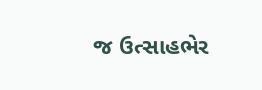જ ઉત્સાહભેર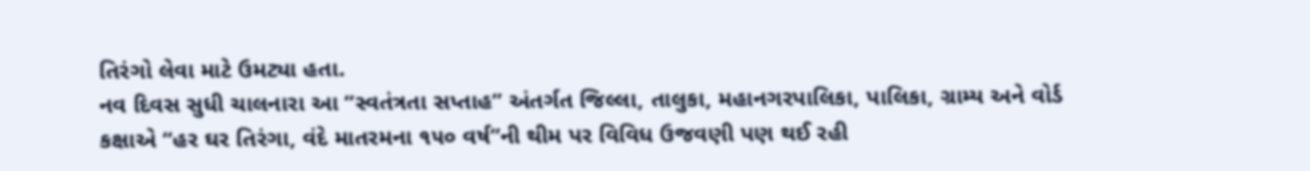તિરંગો લેવા માટે ઉમટ્યા હતા.
નવ દિવસ સુધી ચાલનારા આ ‘‘સ્વતંત્રતા સપ્તાહ’’ અંતર્ગત જિલ્લા, તાલુકા, મહાનગરપાલિકા, પાલિકા, ગ્રામ્ય અને વોર્ડ કક્ષાએ ‘‘હર ઘર તિરંગા, વંદે માતરમના ૧૫૦ વર્ષ’’ની થીમ પર વિવિધ ઉજવણી પણ થઈ રહી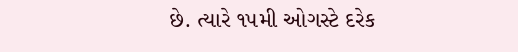છે. ત્યારે ૧૫મી ઓગસ્ટે દરેક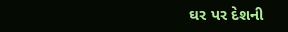ઘર પર દેશની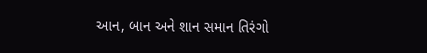આન, બાન અને શાન સમાન તિરંગો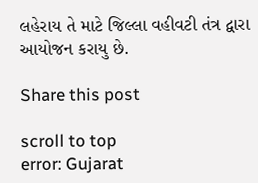લહેરાય તે માટે જિલ્લા વહીવટી તંત્ર દ્વારા આયોજન કરાયુ છે.

Share this post

scroll to top
error: Gujarat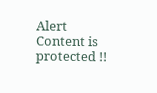Alert Content is protected !!